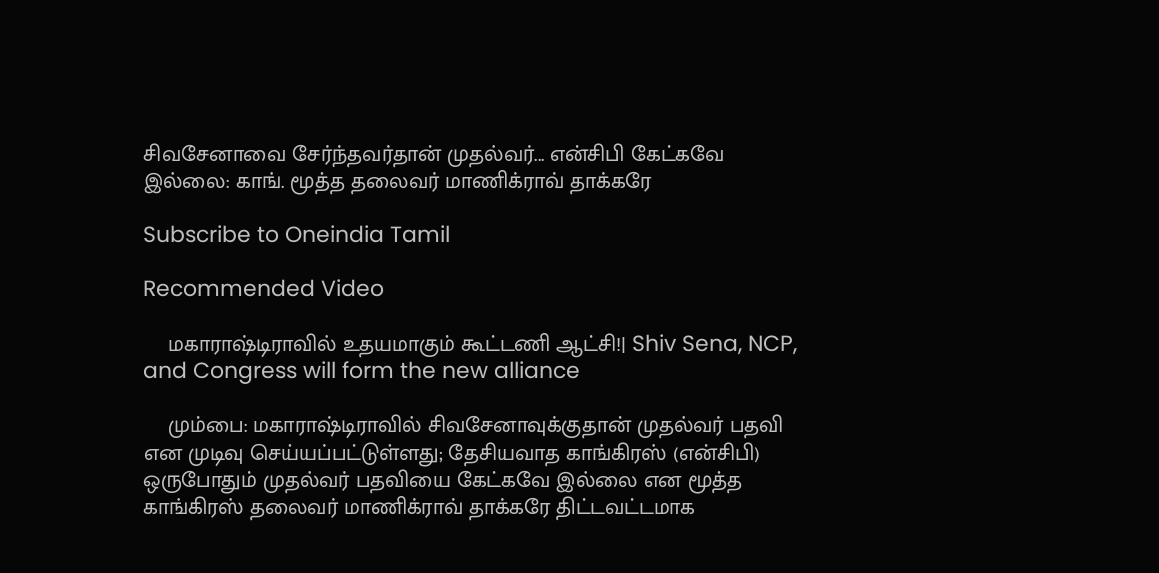சிவசேனாவை சேர்ந்தவர்தான் முதல்வர்... என்சிபி கேட்கவே இல்லை: காங். மூத்த தலைவர் மாணிக்ராவ் தாக்கரே

Subscribe to Oneindia Tamil

Recommended Video

    மகாராஷ்டிராவில் உதயமாகும் கூட்டணி ஆட்சி!| Shiv Sena, NCP, and Congress will form the new alliance

    மும்பை: மகாராஷ்டிராவில் சிவசேனாவுக்குதான் முதல்வர் பதவி என முடிவு செய்யப்பட்டுள்ளது; தேசியவாத காங்கிரஸ் (என்சிபி) ஒருபோதும் முதல்வர் பதவியை கேட்கவே இல்லை என மூத்த காங்கிரஸ் தலைவர் மாணிக்ராவ் தாக்கரே திட்டவட்டமாக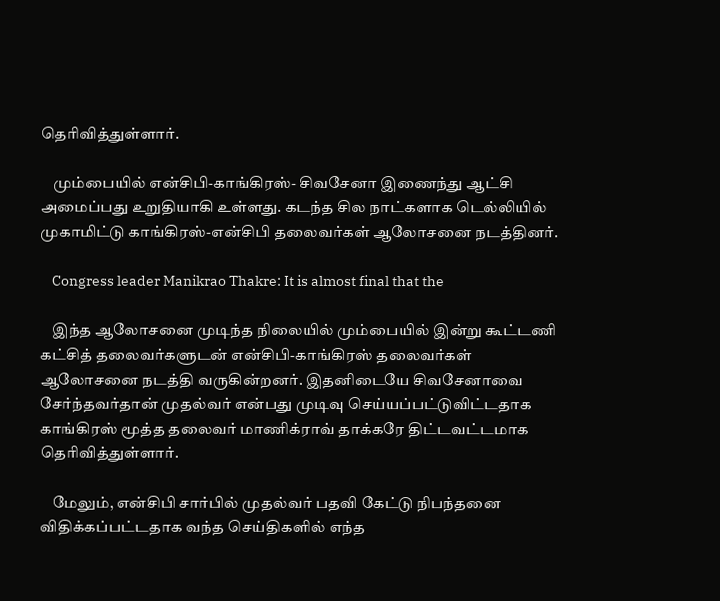தெரிவித்துள்ளார்.

    மும்பையில் என்சிபி-காங்கிரஸ்- சிவசேனா இணைந்து ஆட்சி அமைப்பது உறுதியாகி உள்ளது. கடந்த சில நாட்களாக டெல்லியில் முகாமிட்டு காங்கிரஸ்-என்சிபி தலைவர்கள் ஆலோசனை நடத்தினர்.

    Congress leader Manikrao Thakre: It is almost final that the

    இந்த ஆலோசனை முடிந்த நிலையில் மும்பையில் இன்று கூட்டணி கட்சித் தலைவர்களுடன் என்சிபி-காங்கிரஸ் தலைவர்கள் ஆலோசனை நடத்தி வருகின்றனர். இதனிடையே சிவசேனாவை சேர்ந்தவர்தான் முதல்வர் என்பது முடிவு செய்யப்பட்டுவிட்டதாக காங்கிரஸ் மூத்த தலைவர் மாணிக்ராவ் தாக்கரே திட்டவட்டமாக தெரிவித்துள்ளார்.

    மேலும், என்சிபி சார்பில் முதல்வர் பதவி கேட்டு நிபந்தனை விதிக்கப்பட்டதாக வந்த செய்திகளில் எந்த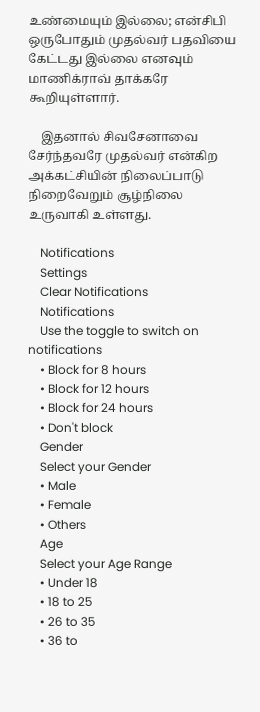உண்மையும் இல்லை; என்சிபி ஒருபோதும் முதல்வர் பதவியை கேட்டது இல்லை எனவும் மாணிக்ராவ் தாக்கரே கூறியுள்ளார்.

    இதனால் சிவசேனாவை சேர்ந்தவரே முதல்வர் என்கிற அக்கட்சியின் நிலைப்பாடு நிறைவேறும் சூழ்நிலை உருவாகி உள்ளது.

    Notifications
    Settings
    Clear Notifications
    Notifications
    Use the toggle to switch on notifications
    • Block for 8 hours
    • Block for 12 hours
    • Block for 24 hours
    • Don't block
    Gender
    Select your Gender
    • Male
    • Female
    • Others
    Age
    Select your Age Range
    • Under 18
    • 18 to 25
    • 26 to 35
    • 36 to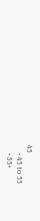45
    • 45 to 55
    • 55+